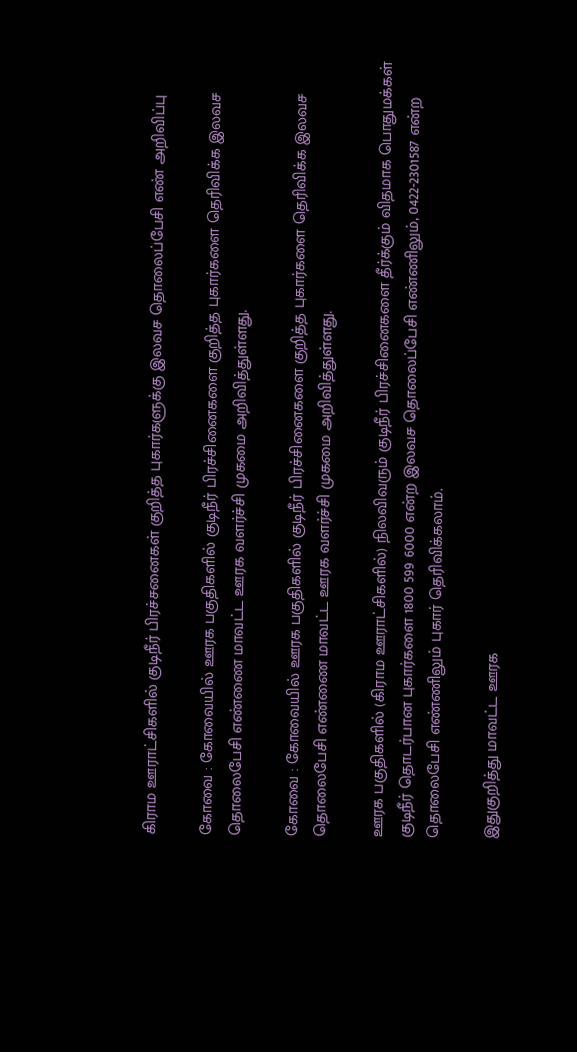கிராம ஊராட்சிகளில் குடிநீர் பிரச்சனைகள் குறித்த புகார்களுக்கு இலவச தொலைப்பேசி எண் அறிவிப்பு

கோவை : கோவையில் ஊரக பகுதிகளில் குடிநீர் பிரச்சினைகளை குறித்த புகார்களை தெரிவிக்க இலவச தொலைபேசி எண்ணை மாவட்ட ஊரக வளர்ச்சி முகமை அறிவித்துள்ளது.

கோவை : கோவையில் ஊரக பகுதிகளில் குடிநீர் பிரச்சினைகளை குறித்த புகார்களை தெரிவிக்க இலவச தொலைபேசி எண்ணை மாவட்ட ஊரக வளர்ச்சி முகமை அறிவித்துள்ளது.

ஊரக பகுதிகளில் (கிராம ஊராட்சிகளில்) நிலவிவரும் குடிநீர் பிரச்சினைகளை தீர்க்கும் விதமாக பொதுமக்கள் குடிநீர் தொடர்பான புகார்களை 1800 599 6000 என்ற இலவச தொலைப்பேசி எண்ணிலும், 0422-2301587 என்ற தொலைபேசி எண்ணிலும் புகார் தெரிவிக்கலாம்.

இதுகுறித்து மாவட்ட ஊரக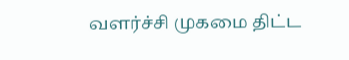வளர்ச்சி முகமை திட்ட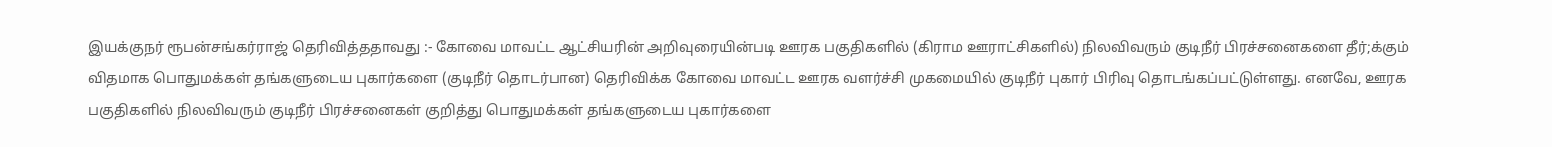இயக்குநர் ரூபன்சங்கர்ராஜ் தெரிவித்ததாவது :- கோவை மாவட்ட ஆட்சியரின் அறிவுரையின்படி ஊரக பகுதிகளில் (கிராம ஊராட்சிகளில்) நிலவிவரும் குடிநீர் பிரச்சனைகளை தீர்;க்கும் விதமாக பொதுமக்கள் தங்களுடைய புகார்களை (குடிநீர் தொடர்பான) தெரிவிக்க கோவை மாவட்ட ஊரக வளர்ச்சி முகமையில் குடிநீர் புகார் பிரிவு தொடங்கப்பட்டுள்ளது. எனவே, ஊரக பகுதிகளில் நிலவிவரும் குடிநீர் பிரச்சனைகள் குறித்து பொதுமக்கள் தங்களுடைய புகார்களை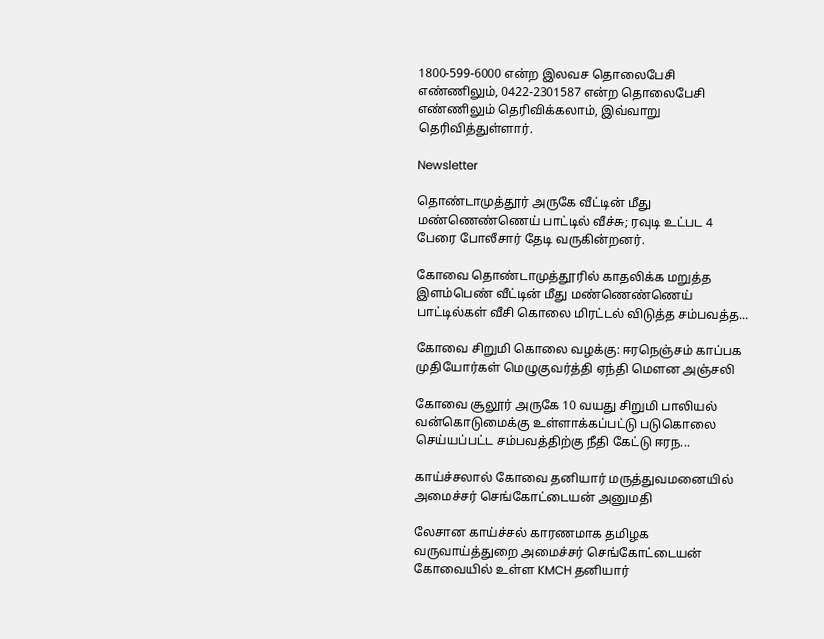1800-599-6000 என்ற இலவச தொலைபேசி எண்ணிலும், 0422-2301587 என்ற தொலைபேசி எண்ணிலும் தெரிவிக்கலாம், இவ்வாறு தெரிவித்துள்ளார்.

Newsletter

தொண்டாமுத்தூர் அருகே வீட்டின் மீது மண்ணெண்ணெய் பாட்டில் வீச்சு; ரவுடி உட்பட 4 பேரை போலீசார் தேடி வருகின்றனர்.

கோவை தொண்டாமுத்தூரில் காதலிக்க மறுத்த இளம்பெண் வீட்டின் மீது மண்ணெண்ணெய் பாட்டில்கள் வீசி கொலை மிரட்டல் விடுத்த சம்பவத்த...

கோவை சிறுமி கொலை வழக்கு: ஈரநெஞ்சம் காப்பக முதியோர்கள் மெழுகுவர்த்தி ஏந்தி மௌன அஞ்சலி

கோவை சூலூர் அருகே 10 வயது சிறுமி பாலியல் வன்கொடுமைக்கு உள்ளாக்கப்பட்டு படுகொலை செய்யப்பட்ட சம்பவத்திற்கு நீதி கேட்டு ஈரந...

காய்ச்சலால் கோவை தனியார் மருத்துவமனையில் அமைச்சர் செங்கோட்டையன் அனுமதி

லேசான காய்ச்சல் காரணமாக தமிழக வருவாய்த்துறை அமைச்சர் செங்கோட்டையன் கோவையில் உள்ள KMCH தனியார்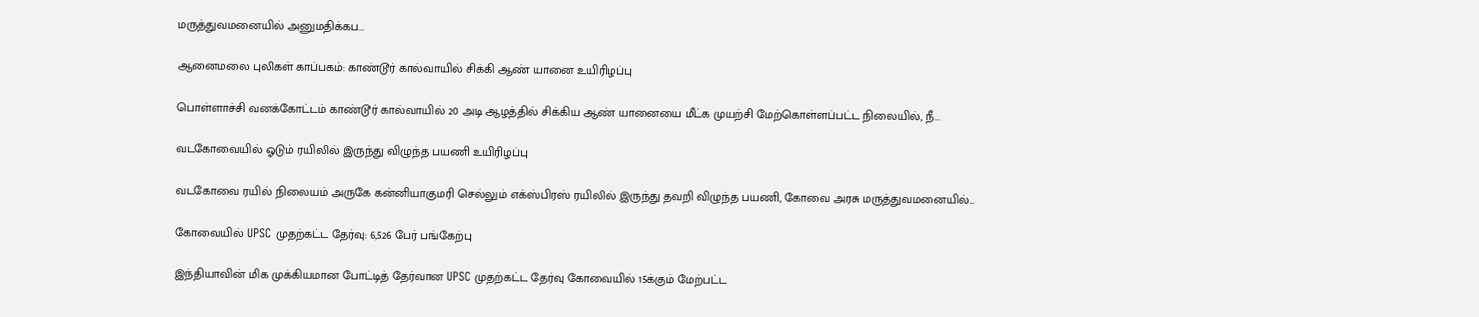மருத்துவமனையில் அனுமதிக்கப...

ஆனைமலை புலிகள் காப்பகம்: காண்டூர் கால்வாயில் சிக்கி ஆண் யானை உயிரிழப்பு

பொள்ளாச்சி வனக்கோட்டம் காண்டூர் கால்வாயில் 20 அடி ஆழத்தில் சிக்கிய ஆண் யானையை மீட்க முயற்சி மேற்கொள்ளப்பட்ட நிலையில், நீ...

வடகோவையில் ஓடும் ரயிலில் இருந்து விழுந்த பயணி உயிரிழப்பு

வடகோவை ரயில் நிலையம் அருகே கன்னியாகுமரி செல்லும் எக்ஸ்பிரஸ் ரயிலில் இருந்து தவறி விழுந்த பயணி, கோவை அரசு மருத்துவமனையில்...

கோவையில் UPSC முதற்கட்ட தேர்வு: 6,526 பேர் பங்கேற்பு

இந்தியாவின் மிக முக்கியமான போட்டித் தேர்வான UPSC முதற்கட்ட தேர்வு கோவையில் 15க்கும் மேற்பட்ட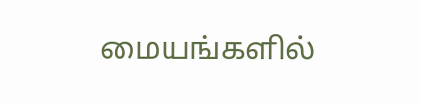மையங்களில்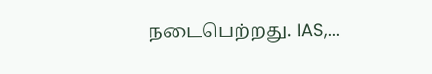நடைபெற்றது. IAS,...